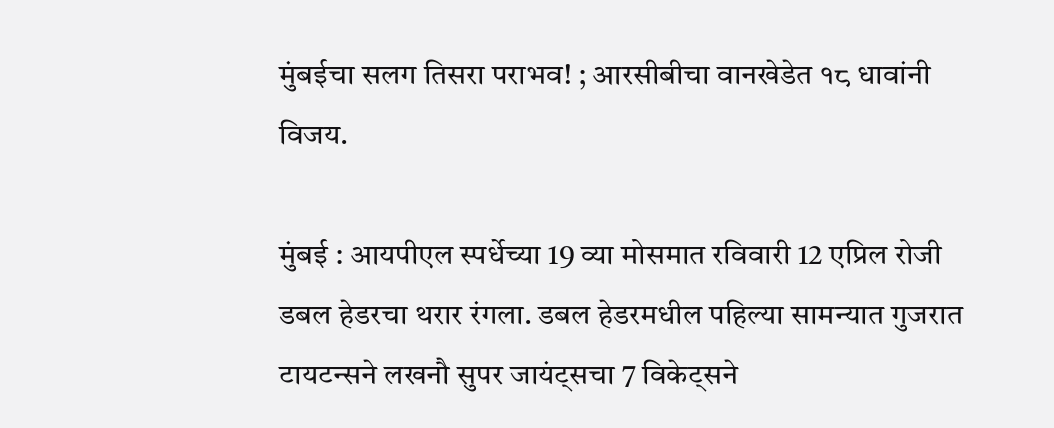मुंबईचा सलग तिसरा पराभव! ; आरसीबीचा वानखेडेत १८ धावांनी विजय.

मुंबई : आयपीएल स्पर्धेच्या 19 व्या मोसमात रविवारी 12 एप्रिल रोजी डबल हेडरचा थरार रंगला. डबल हेडरमधील पहिल्या सामन्यात गुजरात टायटन्सने लखनौ सुपर जायंट्सचा 7 विकेट्सने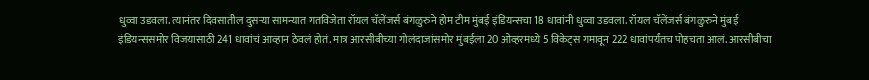धुव्वा उडवला. त्यानंतर दिवसातील दुसऱ्या सामन्यात गतविजेता रॉयल चॅलेंजर्स बंगळुरुने होम टीम मुंबई इंडियन्सचा 18 धावांनी धुव्वा उडवला. रॉयल चॅलेंजर्स बंगळुरुने मुंबई इंडियन्ससमोर विजयासाठी 241 धावांचं आव्हान ठेवलं होतं. मात्र आरसीबीच्या गोलंदाजांसमोर मुंबईला 20 ओव्हरमध्ये 5 विकेट्स गमावून 222 धावांपर्यंतच पोहचता आलं. आरसीबीचा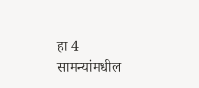हा 4 सामन्यांमधील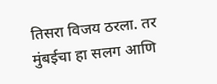तिसरा विजय ठरला. तर मुंबईचा हा सलग आणि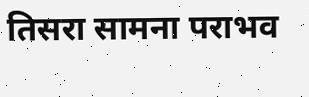तिसरा सामना पराभव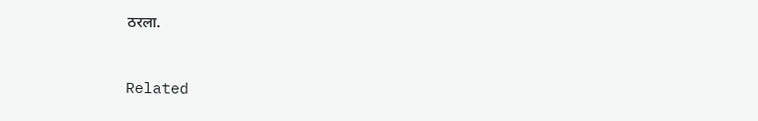ठरला.



Related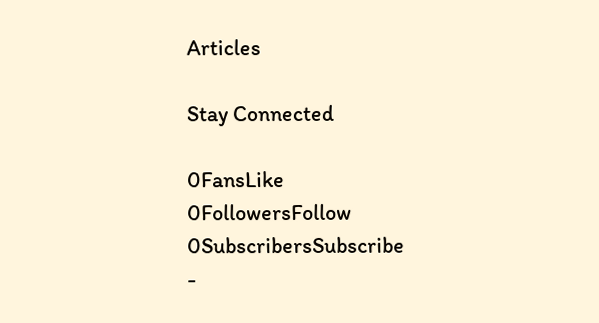Articles

Stay Connected

0FansLike
0FollowersFollow
0SubscribersSubscribe
-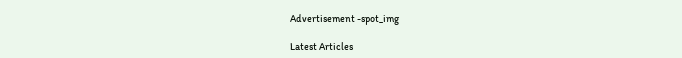Advertisement -spot_img

Latest Articles